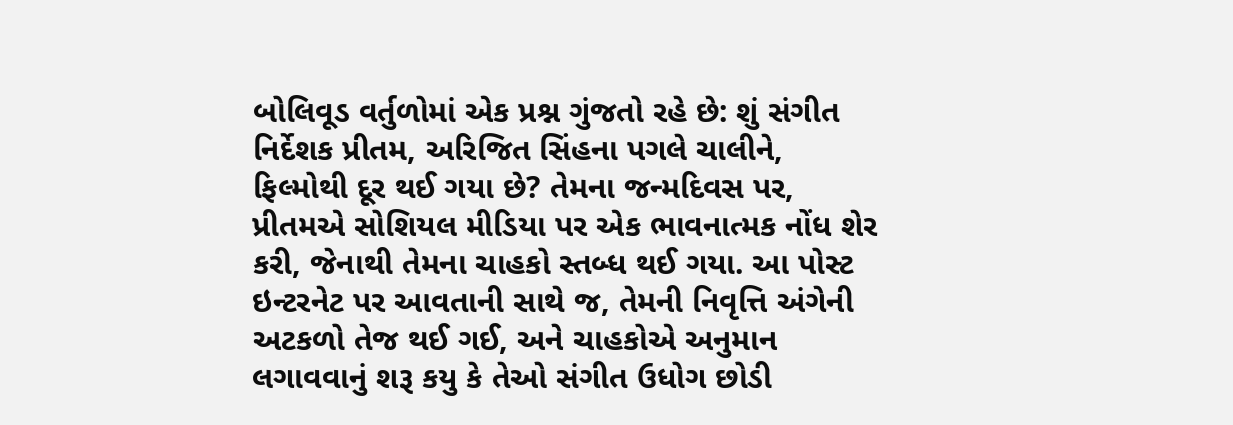બોલિવૂડ વર્તુળોમાં એક પ્રશ્ન ગુંજતો રહે છે: શું સંગીત નિર્દેશક પ્રીતમ, અરિજિત સિંહના પગલે ચાલીને, ફિલ્મોથી દૂર થઈ ગયા છે? તેમના જન્મદિવસ પર, પ્રીતમએ સોશિયલ મીડિયા પર એક ભાવનાત્મક નોંધ શેર કરી, જેનાથી તેમના ચાહકો સ્તબ્ધ થઈ ગયા. આ પોસ્ટ ઇન્ટરનેટ પર આવતાની સાથે જ, તેમની નિવૃત્તિ અંગેની અટકળો તેજ થઈ ગઈ, અને ચાહકોએ અનુમાન લગાવવાનું શરૂ કયુ કે તેઓ સંગીત ઉધોગ છોડી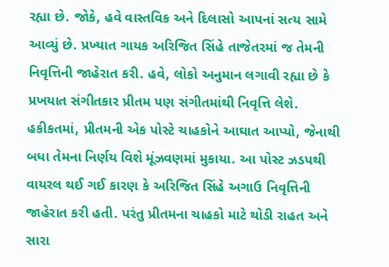રહ્યા છે. જોકે, હવે વાસ્તવિક અને દિલાસો આપનાં સત્ય સામે આવ્યું છે. પ્રખ્યાત ગાયક અરિજિત સિંહે તાજેતરમાં જ તેમની નિવૃત્તિની જાહેરાત કરી. હવે, લોકો અનુમાન લગાવી રહ્યા છે કે પ્રખયાત સંગીતકાર પ્રીતમ પણ સંગીતમાંથી નિવૃત્તિ લેશે. હકીકતમાં, પ્રીતમની એક પોસ્ટે ચાહકોને આઘાત આપ્યો, જેનાથી બધા તેમના નિર્ણય વિશે મૂંઝવણમાં મુકાયા. આ પોસ્ટ ઝડપથી વાયરલ થઈ ગઈ કારણ કે અરિજિત સિંહે અગાઉ નિવૃત્તિની જાહેરાત કરી હતી. પરંતુ પ્રીતમના ચાહકો માટે થોડી રાહત અને સારા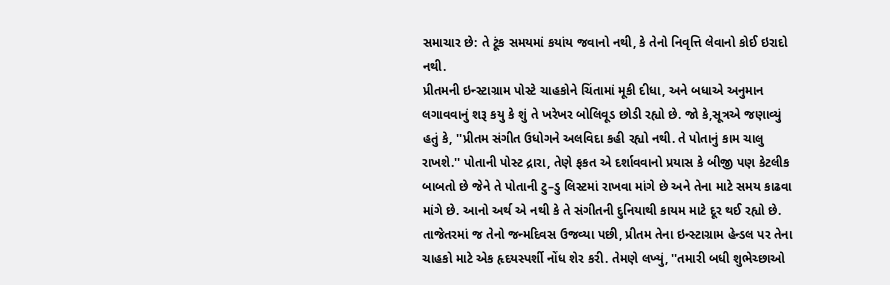સમાચાર છે: તે ટૂંક સમયમાં કયાંય જવાનો નથી, કે તેનો નિવૃત્તિ લેવાનો કોઈ ઇરાદો નથી.
પ્રીતમની ઇન્સ્ટાગ્રામ પોસ્ટે ચાહકોને ચિંતામાં મૂકી દીધા, અને બધાએ અનુમાન લગાવવાનું શરૂ કયુ કે શું તે ખરેખર બોલિવૂડ છોડી રહ્યો છે. જો કે,સૂત્રએ જણાવ્યું હતું કે, ''પ્રીતમ સંગીત ઉધોગને અલવિદા કહી રહ્યો નથી. તે પોતાનું કામ ચાલુ રાખશે.'' પોતાની પોસ્ટ દ્રારા, તેણે ફકત એ દર્શાવવાનો પ્રયાસ કે બીજી પણ કેટલીક બાબતો છે જેને તે પોતાની ટુ–ડુ લિસ્ટમાં રાખવા માંગે છે અને તેના માટે સમય કાઢવા માંગે છે. આનો અર્થ એ નથી કે તે સંગીતની દુનિયાથી કાયમ માટે દૂર થઈ રહ્યો છે. તાજેતરમાં જ તેનો જન્મદિવસ ઉજવ્યા પછી, પ્રીતમ તેના ઇન્સ્ટાગ્રામ હેન્ડલ પર તેના ચાહકો માટે એક હૃદયસ્પર્શી નોંધ શેર કરી. તેમણે લખ્યું, ''તમારી બધી શુભેચ્છાઓ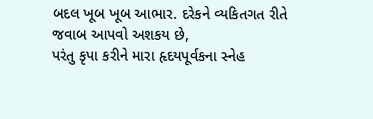બદલ ખૂબ ખૂબ આભાર. દરેકને વ્યકિતગત રીતે જવાબ આપવો અશકય છે,
પરંતુ કૃપા કરીને મારા હૃદયપૂર્વકના સ્નેહ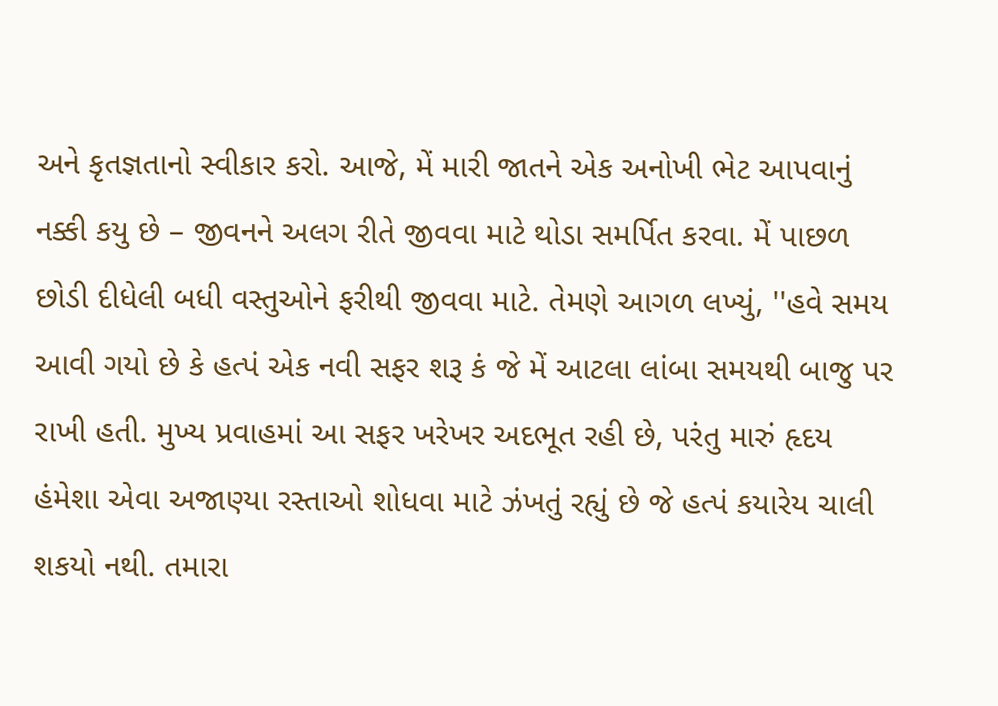અને કૃતજ્ઞતાનો સ્વીકાર કરો. આજે, મેં મારી જાતને એક અનોખી ભેટ આપવાનું નક્કી કયુ છે – જીવનને અલગ રીતે જીવવા માટે થોડા સમર્પિત કરવા. મેં પાછળ છોડી દીધેલી બધી વસ્તુઓને ફરીથી જીવવા માટે. તેમણે આગળ લખ્યું, ''હવે સમય આવી ગયો છે કે હત્પં એક નવી સફર શરૂ કં જે મેં આટલા લાંબા સમયથી બાજુ પર રાખી હતી. મુખ્ય પ્રવાહમાં આ સફર ખરેખર અદભૂત રહી છે, પરંતુ મારું હૃદય હંમેશા એવા અજાણ્યા રસ્તાઓ શોધવા માટે ઝંખતું રહ્યું છે જે હત્પં કયારેય ચાલી શકયો નથી. તમારા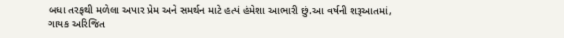બધા તરફથી મળેલા અપાર પ્રેમ અને સમર્થન માટે હત્પં હંમેશા આભારી છું.આ વર્ષની શરૂઆતમાં, ગાયક અરિજિત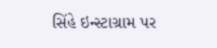સિંહે ઇન્સ્ટાગ્રામ પર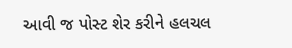આવી જ પોસ્ટ શેર કરીને હલચલ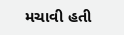મચાવી હતી